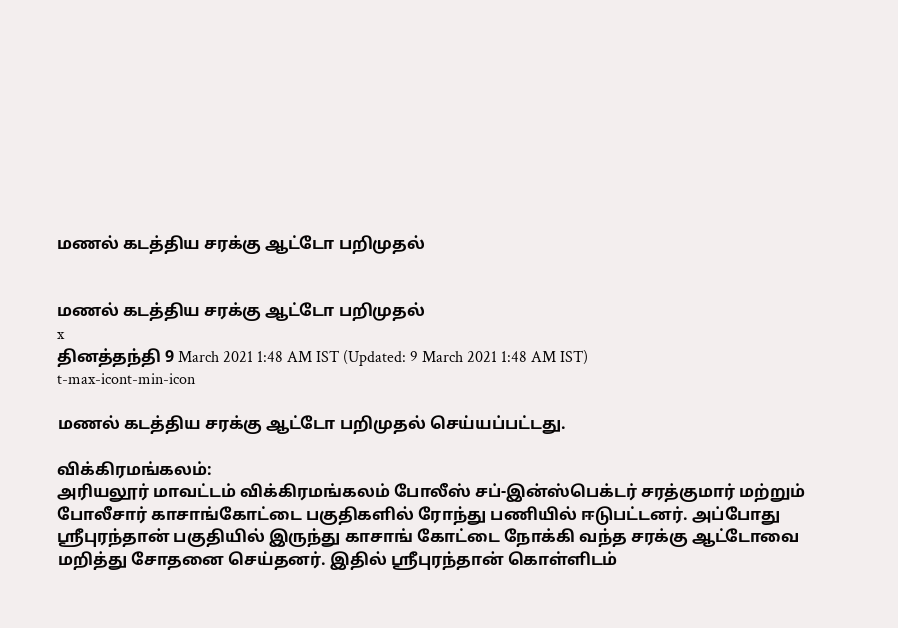மணல் கடத்திய சரக்கு ஆட்டோ பறிமுதல்


மணல் கடத்திய சரக்கு ஆட்டோ பறிமுதல்
x
தினத்தந்தி 9 March 2021 1:48 AM IST (Updated: 9 March 2021 1:48 AM IST)
t-max-icont-min-icon

மணல் கடத்திய சரக்கு ஆட்டோ பறிமுதல் செய்யப்பட்டது.

விக்கிரமங்கலம்:
அரியலூர் மாவட்டம் விக்கிரமங்கலம் போலீஸ் சப்-இன்ஸ்பெக்டர் சரத்குமார் மற்றும் போலீசார் காசாங்கோட்டை பகுதிகளில் ரோந்து பணியில் ஈடுபட்டனர். அப்போது ஸ்ரீபுரந்தான் பகுதியில் இருந்து காசாங் கோட்டை நோக்கி வந்த சரக்கு ஆட்டோவை மறித்து சோதனை செய்தனர். இதில் ஸ்ரீபுரந்தான் கொள்ளிடம்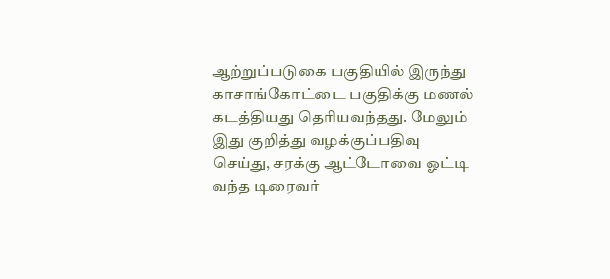ஆற்றுப்படுகை பகுதியில் இருந்து காசாங்கோட்டை பகுதிக்கு மணல் கடத்தியது தெரியவந்தது. மேலும் இது குறித்து வழக்குப்பதிவு செய்து, சரக்கு ஆட்டோவை ஓட்டி வந்த டிரைவர்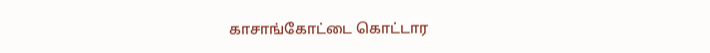காசாங்கோட்டை கொட்டார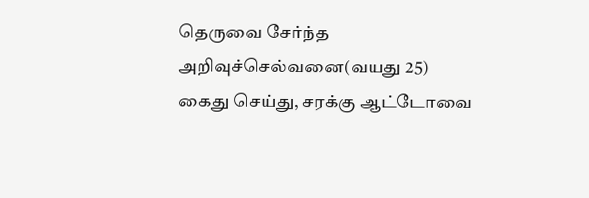தெருவை சேர்ந்த அறிவுச்செல்வனை(வயது 25) கைது செய்து, சரக்கு ஆட்டோவை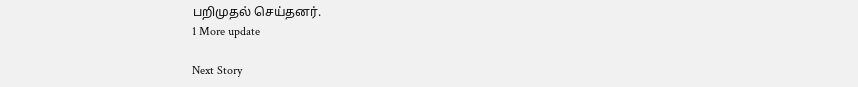பறிமுதல் செய்தனர்.
1 More update

Next Story